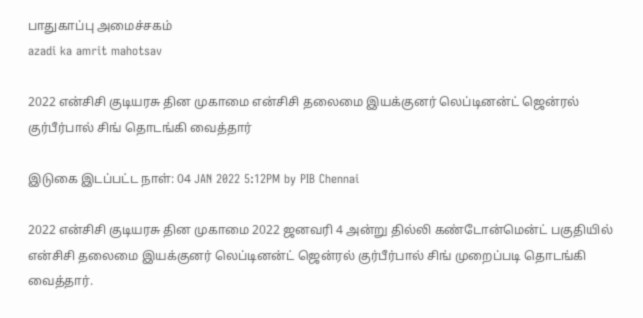பாதுகாப்பு அமைச்சகம்
azadi ka amrit mahotsav

2022 என்சிசி குடியரசு தின முகாமை என்சிசி தலைமை இயக்குனர் லெப்டினன்ட் ஜென்ரல் குர்பீர்பால் சிங் தொடங்கி வைத்தார்

இடுகை இடப்பட்ட நாள்: 04 JAN 2022 5:12PM by PIB Chennai

2022 என்சிசி குடியரசு தின முகாமை 2022 ஜனவரி 4 அன்று தில்லி கண்டோன்மென்ட் பகுதியில் என்சிசி தலைமை இயக்குனர் லெப்டினன்ட் ஜென்ரல் குர்பீர்பால் சிங் முறைப்படி தொடங்கி வைத்தார்.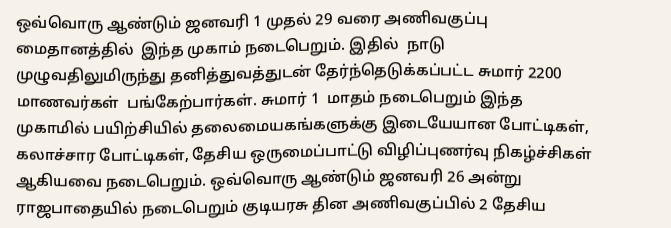ஒவ்வொரு ஆண்டும் ஜனவரி 1 முதல் 29 வரை அணிவகுப்பு மைதானத்தில்  இந்த முகாம் நடைபெறும். இதில்  நாடு முழுவதிலுமிருந்து தனித்துவத்துடன் தேர்ந்தெடுக்கப்பட்ட சுமார் 2200 மாணவர்கள்  பங்கேற்பார்கள். சுமார் 1  மாதம் நடைபெறும் இந்த முகாமில் பயிற்சியில் தலைமையகங்களுக்கு இடையேயான போட்டிகள், கலாச்சார போட்டிகள், தேசிய ஒருமைப்பாட்டு விழிப்புணர்வு நிகழ்ச்சிகள் ஆகியவை நடைபெறும். ஒவ்வொரு ஆண்டும் ஜனவரி 26 அன்று ராஜபாதையில் நடைபெறும் குடியரசு தின அணிவகுப்பில் 2 தேசிய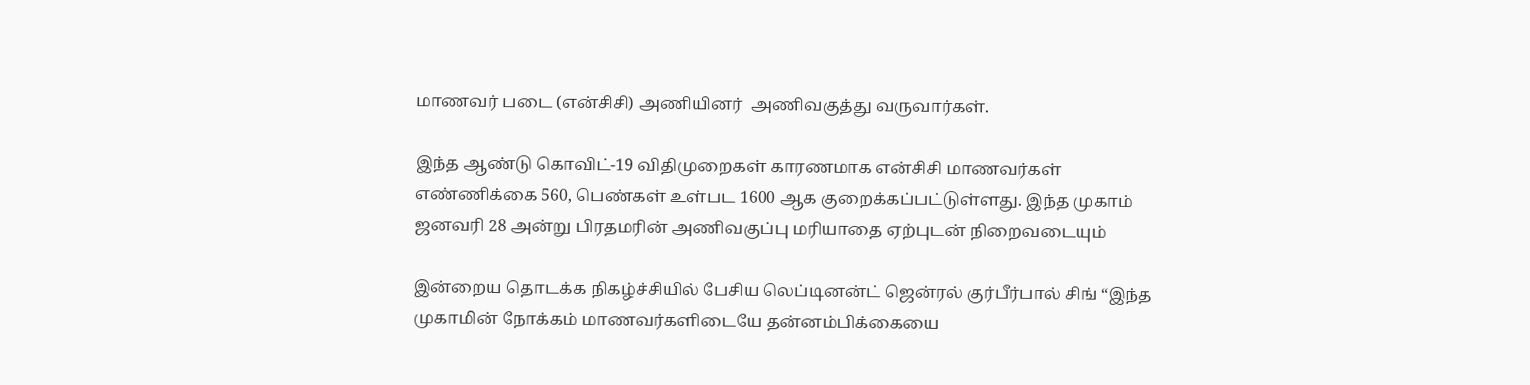மாணவர் படை (என்சிசி) அணியினர்  அணிவகுத்து வருவார்கள்.

இந்த ஆண்டு கொவிட்-19 விதிமுறைகள் காரணமாக என்சிசி மாணவர்கள் எண்ணிக்கை 560, பெண்கள் உள்பட 1600 ஆக குறைக்கப்பட்டுள்ளது. இந்த முகாம் ஜனவரி 28 அன்று பிரதமரின் அணிவகுப்பு மரியாதை ஏற்புடன் நிறைவடையும்

இன்றைய தொடக்க நிகழ்ச்சியில் பேசிய லெப்டினன்ட் ஜென்ரல் குர்பீர்பால் சிங் “இந்த முகாமின் நோக்கம் மாணவர்களிடையே தன்னம்பிக்கையை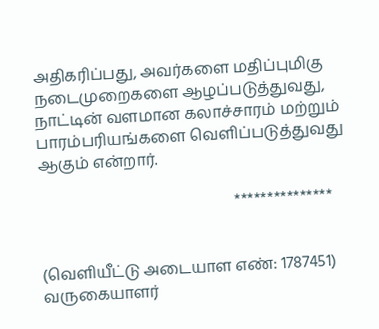அதிகரிப்பது, அவர்களை மதிப்புமிகு நடைமுறைகளை ஆழப்படுத்துவது, நாட்டின் வளமான கலாச்சாரம் மற்றும் பாரம்பரியங்களை வெளிப்படுத்துவது ஆகும் என்றார்.

                                                  ***************


(வெளியீட்டு அடையாள எண்: 1787451) வருகையாளர்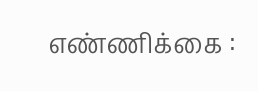எண்ணிக்கை :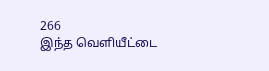266
இந்த வெளியீட்டை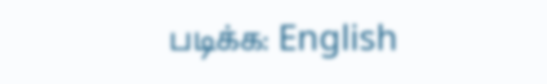படிக்க: English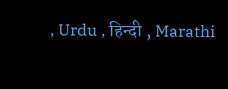, Urdu , हिन्दी , Marathi